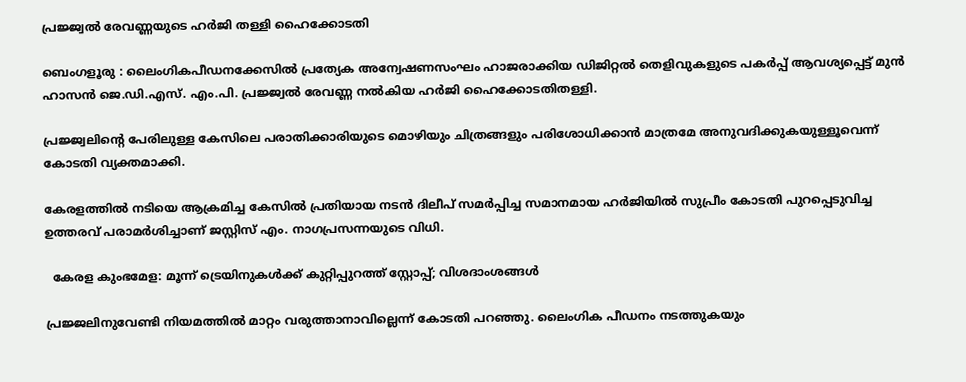പ്രജ്ജ്വൽ രേവണ്ണയുടെ ഹർജി തള്ളി ഹൈക്കോടതി

ബെംഗളൂരു : ലൈംഗികപീഡനക്കേസിൽ പ്രത്യേക അന്വേഷണസംഘം ഹാജരാക്കിയ ഡിജിറ്റൽ തെളിവുകളുടെ പകർപ്പ് ആവശ്യപ്പെട്ട് മുൻ ഹാസൻ ജെ.ഡി.എസ്. എം.പി. പ്രജ്ജ്വൽ രേവണ്ണ നൽകിയ ഹർജി ഹൈക്കോടതിതള്ളി.

പ്രജ്ജ്വലിന്റെ പേരിലുള്ള കേസിലെ പരാതിക്കാരിയുടെ മൊഴിയും ചിത്രങ്ങളും പരിശോധിക്കാൻ മാത്രമേ അനുവദിക്കുകയുള്ളൂവെന്ന് കോടതി വ്യക്തമാക്കി.

കേരളത്തിൽ നടിയെ ആക്രമിച്ച കേസിൽ പ്രതിയായ നടൻ ദിലീപ് സമർപ്പിച്ച സമാനമായ ഹർജിയിൽ സുപ്രീം കോടതി പുറപ്പെടുവിച്ച ഉത്തരവ് പരാമർശിച്ചാണ് ജസ്റ്റിസ് എം. നാഗപ്രസന്നയുടെ വിധി.

  കേരള കുംഭമേള: മൂന്ന് ട്രെയിനുകൾക്ക് കുറ്റിപ്പുറത്ത് സ്റ്റോപ്പ്‌; വിശദാംശങ്ങൾ

പ്രജ്ജലിനുവേണ്ടി നിയമത്തിൽ മാറ്റം വരുത്താനാവില്ലെന്ന് കോടതി പറഞ്ഞു. ലൈംഗിക പീഡനം നടത്തുകയും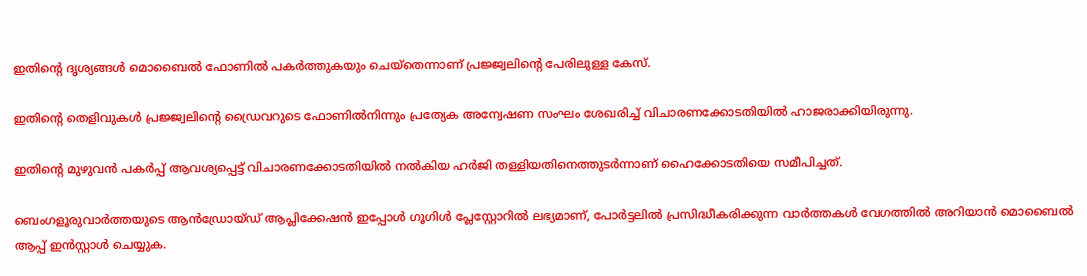ഇതിന്റെ ദൃശ്യങ്ങൾ മൊബൈൽ ഫോണിൽ പകർത്തുകയും ചെയ്തെന്നാണ് പ്രജ്ജ്വലിന്റെ പേരിലുള്ള കേസ്.

ഇതിന്റെ തെളിവുകൾ പ്രജ്ജ്വലിന്റെ ഡ്രൈവറുടെ ഫോണിൽനിന്നും പ്രത്യേക അന്വേഷണ സംഘം ശേഖരിച്ച് വിചാരണക്കോടതിയിൽ ഹാജരാക്കിയിരുന്നു.

ഇതിന്റെ മുഴുവൻ പകർപ്പ് ആവശ്യപ്പെട്ട് വിചാരണക്കോടതിയിൽ നൽകിയ ഹർജി തള്ളിയതിനെത്തുടർന്നാണ് ഹൈക്കോടതിയെ സമീപിച്ചത്.

ബെംഗളൂരുവാർത്തയുടെ ആൻഡ്രോയ്ഡ് ആപ്ലിക്കേഷൻ ഇപ്പോൾ ഗൂഗിൾ പ്ലേസ്റ്റോറിൽ ലഭ്യമാണ്, പോർട്ടലിൽ പ്രസിദ്ധീകരിക്കുന്ന വാർത്തകൾ വേഗത്തിൽ അറിയാൻ മൊബൈൽ ആപ്പ് ഇൻസ്റ്റാൾ ചെയ്യുക.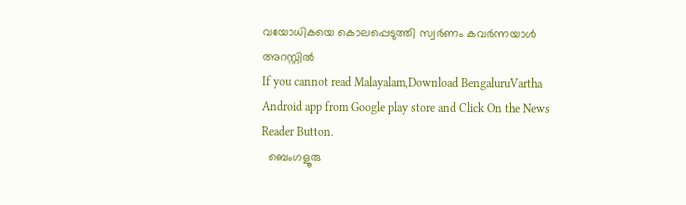വയോധികയെ കൊലപ്പെടുത്തി സ്വര്‍ണം കവര്‍ന്നയാള്‍ അറസ്റ്റില്‍
If you cannot read Malayalam,Download BengaluruVartha Android app from Google play store and Click On the News Reader Button.
  ബെംഗളൂരു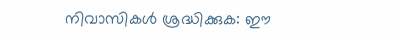നിവാസികൾ ശ്രദ്ധിക്കുക: ഈ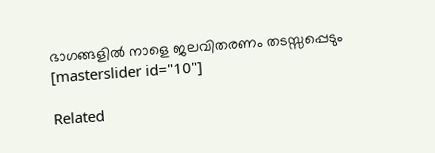ഭാഗങ്ങളിൽ നാളെ ജലവിതരണം തടസ്സപ്പെടും
[masterslider id="10"]

Related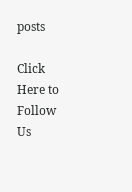posts

Click Here to Follow Us